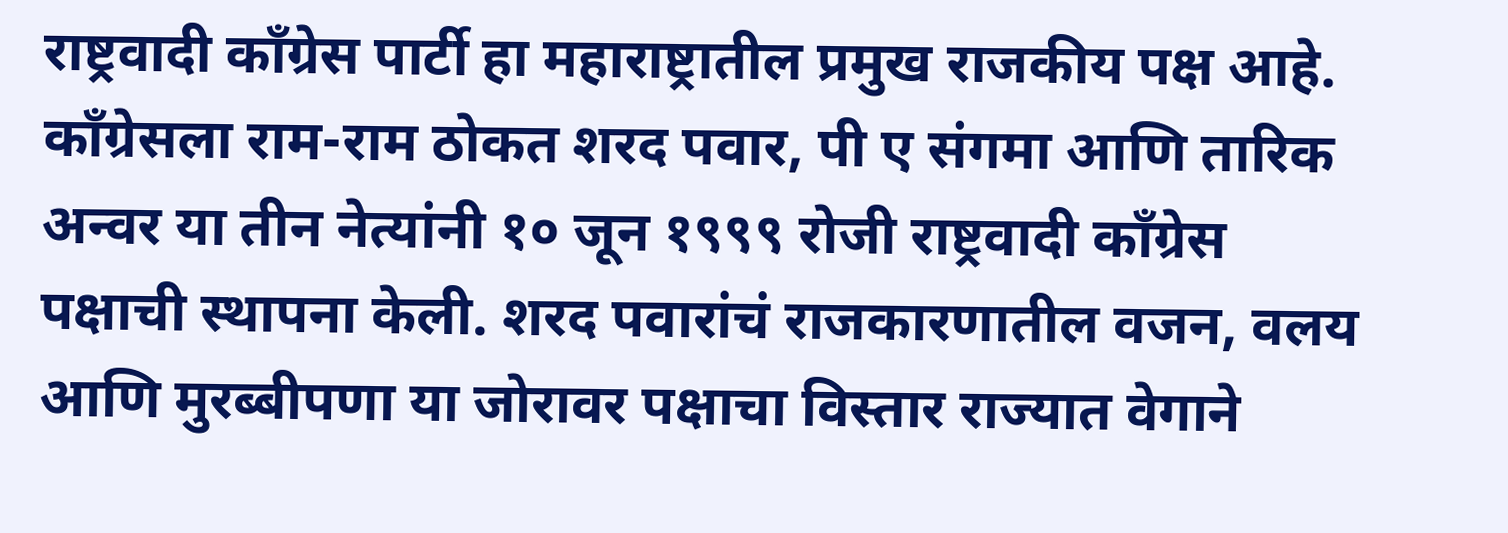राष्ट्रवादी काँग्रेस पार्टी हा महाराष्ट्रातील प्रमुख राजकीय पक्ष आहे. काँग्रेसला राम-राम ठोकत शरद पवार, पी ए संगमा आणि तारिक अन्वर या तीन नेत्यांनी १० जून १९९९ रोजी राष्ट्रवादी काँग्रेस पक्षाची स्थापना केली. शरद पवारांचं राजकारणातील वजन, वलय आणि मुरब्बीपणा या जोरावर पक्षाचा विस्तार राज्यात वेगाने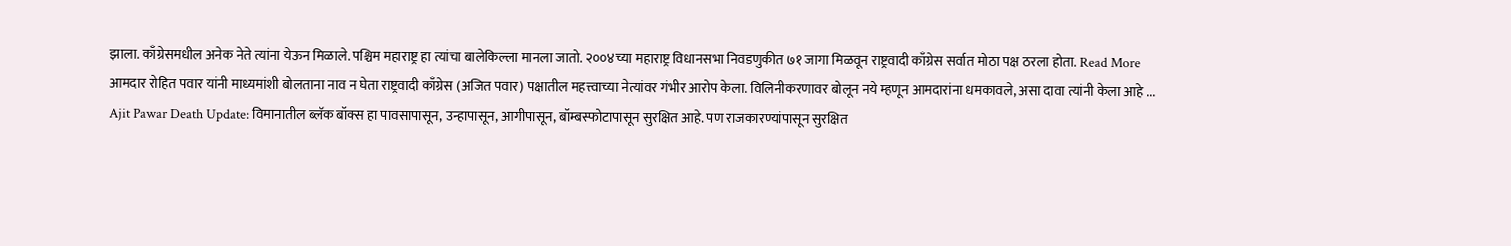झाला. काँग्रेसमधील अनेक नेते त्यांना येऊन मिळाले. पश्चिम महाराष्ट्र हा त्यांचा बालेकिल्ला मानला जातो. २००४च्या महाराष्ट्र विधानसभा निवडणुकीत ७१ जागा मिळवून राष्ट्रवादी काँग्रेस सर्वात मोठा पक्ष ठरला होता. Read More
आमदार रोहित पवार यांनी माध्यमांशी बोलताना नाव न घेता राष्ट्रवादी काँग्रेस (अजित पवार) पक्षातील महत्त्वाच्या नेत्यांवर गंभीर आरोप केला. विलिनीकरणावर बोलून नये म्हणून आमदारांना धमकावले, असा दावा त्यांनी केला आहे ...
Ajit Pawar Death Update: विमानातील ब्लॅक बॉक्स हा पावसापासून, उन्हापासून, आगीपासून, बॉम्बस्फोटापासून सुरक्षित आहे. पण राजकारण्यांपासून सुरक्षित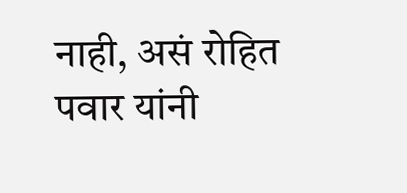नाही, असं रोहित पवार यांनी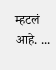म्हटलं आहे. ...